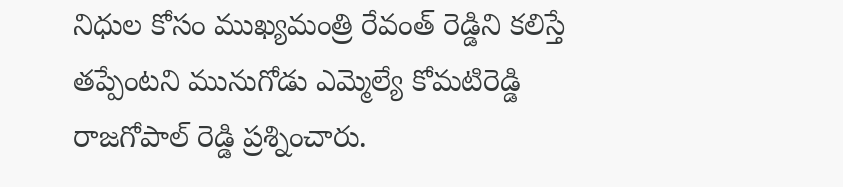నిధుల కోసం ముఖ్యమంత్రి రేవంత్ రెడ్డిని కలిస్తే తప్పేంటని మునుగోడు ఎమ్మెల్యే కోమటిరెడ్డి రాజగోపాల్ రెడ్డి ప్రశ్నించారు.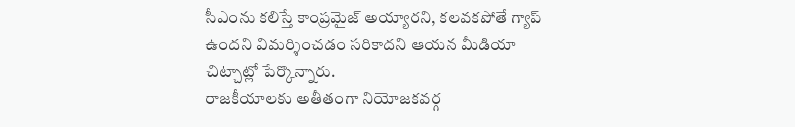సీఎంను కలిస్తే కాంప్రమైజ్ అయ్యారని, కలవకపోతే గ్యాప్ ఉందని విమర్శించడం సరికాదని ఆయన మీడియా చిట్చాట్లో పేర్కొన్నారు.
రాజకీయాలకు అతీతంగా నియోజకవర్గ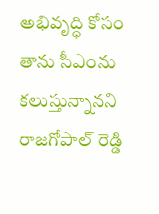అభివృద్ధి కోసం తాను సీఎంను కలుస్తున్నానని రాజగోపాల్ రెడ్డి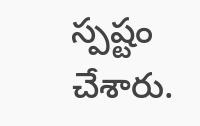స్పష్టం చేశారు.